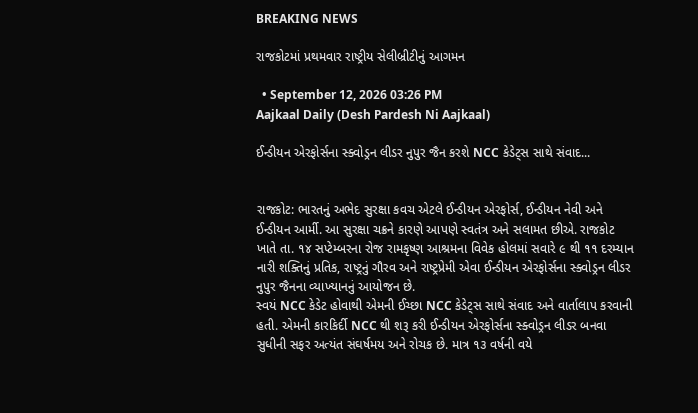BREAKING NEWS

રાજકોટમાં પ્રથમવાર રાષ્ટ્રીય સેલીબ્રીટીનું આગમન

  • September 12, 2026 03:26 PM
Aajkaal Daily (Desh Pardesh Ni Aajkaal)

ઈન્ડીયન એરફોર્સના સ્ક્વોડ્રન લીડર નુપુર જૈન કરશે NCC કેડેટ્સ સાથે સંવાદ...


રાજકોટ: ભારતનું અભેદ સુરક્ષા કવચ એટલે ઈન્ડીયન એરફોર્સ, ઈન્ડીયન નેવી અને ઈન્ડીયન આર્મી. આ સુરક્ષા ચક્રને કારણે આપણે સ્વતંત્ર અને સલામત છીએ. રાજકોટ ખાતે તા. ૧૪ સપ્ટેમ્બરના રોજ રામકૃષ્ણ આશ્રમના વિવેક હોલમાં સવારે ૯ થી ૧૧ દરમ્યાન નારી શક્તિનું પ્રતિક, રાષ્ટ્રનું ગૌરવ અને રાષ્ટ્રપ્રેમી એવા ઈન્ડીયન એરફોર્સના સ્ક્વોડ્રન લીડર નુપુર જૈનના વ્યાખ્યાનનું આયોજન છે.
સ્વયં NCC કેડેટ હોવાથી એમની ઈચ્છા NCC કેડેટ્સ સાથે સંવાદ અને વાર્તાલાપ કરવાની હતી. એમની કારકિર્દી NCC થી શરૂ કરી ઈન્ડીયન એરફોર્સના સ્ક્વોડ્રન લીડર બનવા સુધીની સફર અત્યંત સંઘર્ષમય અને રોચક છે. માત્ર ૧૩ વર્ષની વયે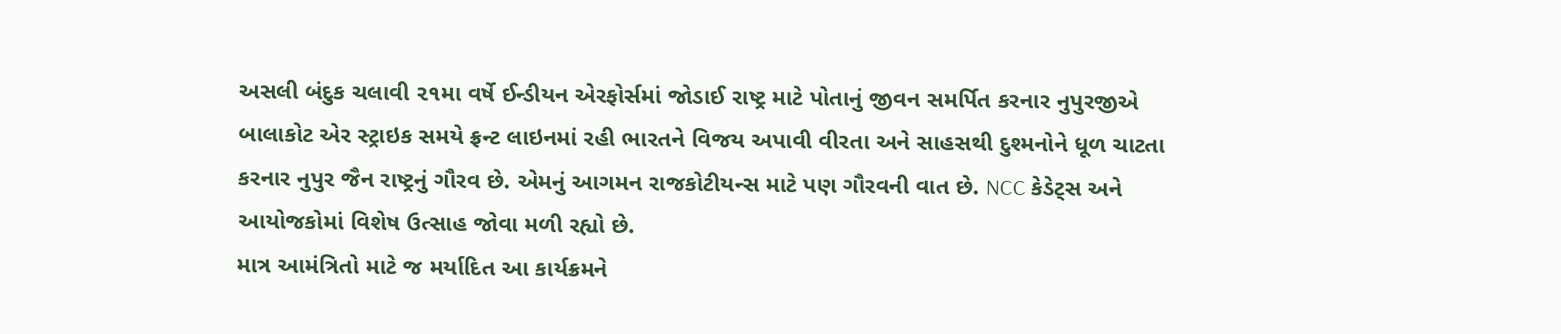અસલી બંદુક ચલાવી ૨૧મા વર્ષે ઈન્ડીયન એરફોર્સમાં જોડાઈ રાષ્ટ્ર માટે પોતાનું જીવન સમર્પિત કરનાર નુપુરજીએ બાલાકોટ એર સ્ટ્રાઇક સમયે ફ્રન્ટ લાઇનમાં રહી ભારતને વિજય અપાવી વીરતા અને સાહસથી દુશ્મનોને ધૂળ ચાટતા કરનાર નુપુર જૈન રાષ્ટ્રનું ગૌરવ છે. એમનું આગમન રાજકોટીયન્સ માટે પણ ગૌરવની વાત છે. NCC કેડેટ્સ અને આયોજકોમાં વિશેષ ઉત્સાહ જોવા મળી રહ્યો છે.
માત્ર આમંત્રિતો માટે જ મર્યાદિત આ કાર્યક્રમને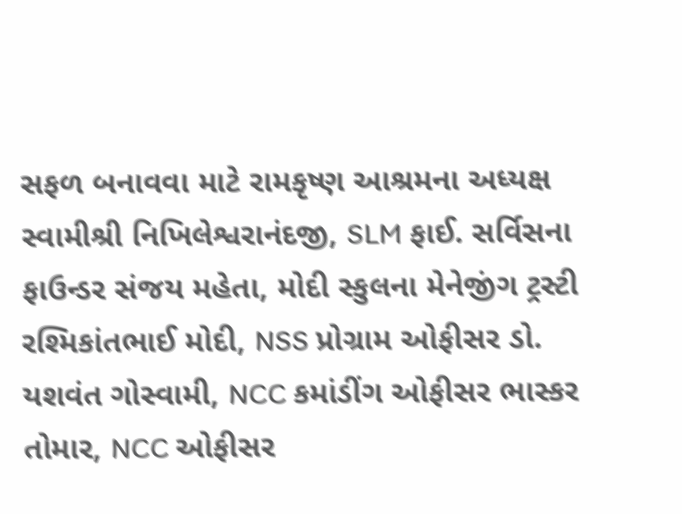સફળ બનાવવા માટે રામકૃષ્ણ આશ્રમના અધ્યક્ષ સ્વામીશ્રી નિખિલેશ્વરાનંદજી, SLM ફાઈ. સર્વિસના ફાઉન્ડર સંજય મહેતા, મોદી સ્કુલના મેનેજીંગ ટ્રસ્ટી રશ્મિકાંતભાઈ મોદી, NSS પ્રોગ્રામ ઓફીસર ડો. યશવંત ગોસ્વામી, NCC કમાંડીંગ ઓફીસર ભાસ્કર તોમાર, NCC ઓફીસર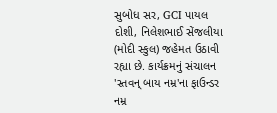સુબોધ સર, GCI પાયલ દોશી, નિલેશભાઈ સેંજલીયા (મોદી સ્કુલ) જહેમત ઉઠાવી રહ્યા છે. કાર્યક્રમનું સંચાલન 'સ્તવન્ બાય નમ્ર'ના ફાઉન્ડર નમ્ર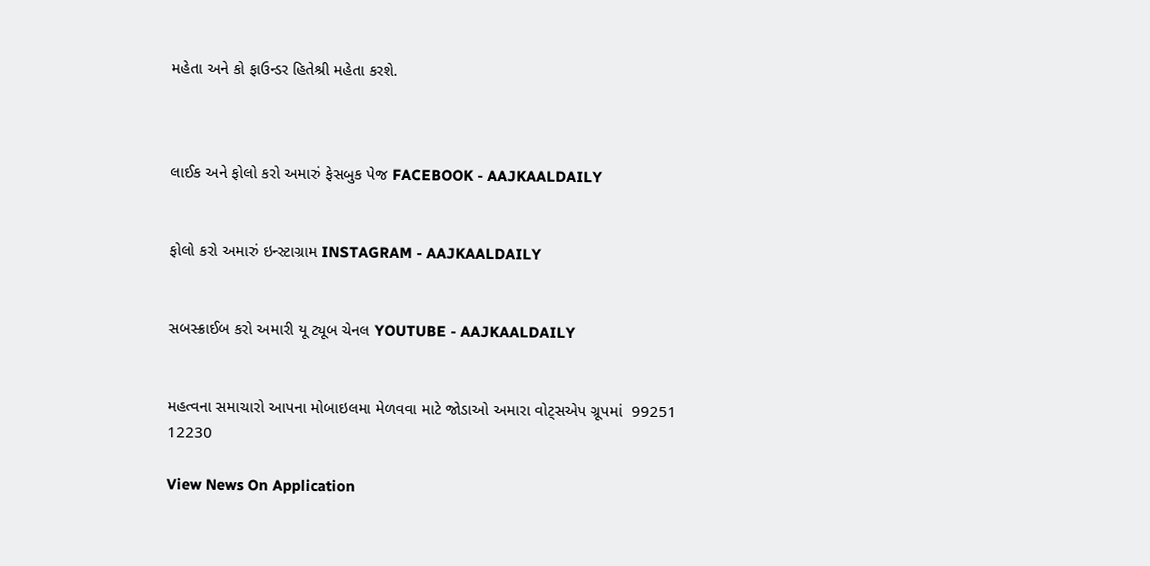મહેતા અને કો ફાઉન્ડર હિતેશ્રી મહેતા કરશે.



લાઈક અને ફોલો કરો અમારું ફેસબુક પેજ FACEBOOK - AAJKAALDAILY


ફોલો કરો અમારું ઇન્સ્ટાગ્રામ INSTAGRAM - AAJKAALDAILY


સબસ્ક્રાઈબ કરો અમારી યૂ ટ્યૂબ ચેનલ YOUTUBE - AAJKAALDAILY


મહત્વના સમાચારો આપના મોબાઇલમા મેળવવા માટે જોડાઓ અમારા વોટ્સએપ ગ્રૂપમાં  99251 12230

View News On Application